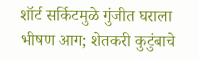शॉर्ट सर्किटमुळे गुंजीत घराला भीषण आग; शेतकरी कुटुंबाचे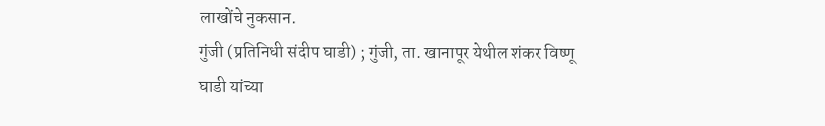लाखोंचे नुकसान.
गुंजी (प्रतिनिधी संदीप घाडी) ; गुंजी, ता. खानापूर येथील शंकर विष्णू घाडी यांच्या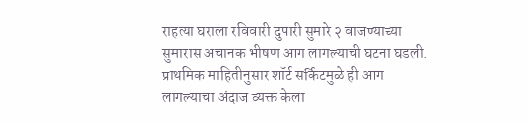राहत्या घराला रविवारी दुपारी सुमारे २ वाजण्याच्या सुमारास अचानक भीषण आग लागल्याची घटना घडली. प्राथमिक माहितीनुसार शॉर्ट सर्किटमुळे ही आग लागल्याचा अंदाज व्यक्त केला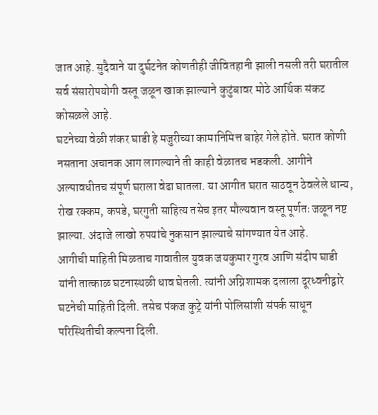जात आहे. सुदैवाने या दुर्घटनेत कोणतीही जीवितहानी झाली नसली तरी घरातील सर्व संसारोपयोगी वस्तू जळून खाक झाल्याने कुटुंबावर मोठे आर्थिक संकट कोसळले आहे.
घटनेच्या वेळी शंकर घाडी हे मजुरीच्या कामानिमित्त बाहेर गेले होते. घरात कोणी नसताना अचानक आग लागल्याने ती काही वेळातच भडकली. आगीने अल्पावधीतच संपूर्ण घराला वेढा घातला. या आगीत घरात साठवून ठेवलेले धान्य, रोख रक्कम, कपडे, घरगुती साहित्य तसेच इतर मौल्यवान वस्तू पूर्णतः जळून नष्ट झाल्या. अंदाजे लाखो रुपयांचे नुकसान झाल्याचे सांगण्यात येत आहे.
आगीची माहिती मिळताच गावातील युवक जयकुमार गुरव आणि संदीप घाडी यांनी तात्काळ घटनास्थळी धाव घेतली. त्यांनी अग्निशामक दलाला दूरध्वनीद्वारे घटनेची माहिती दिली. तसेच पंकज कुट्रे यांनी पोलिसांशी संपर्क साधून परिस्थितीची कल्पना दिली.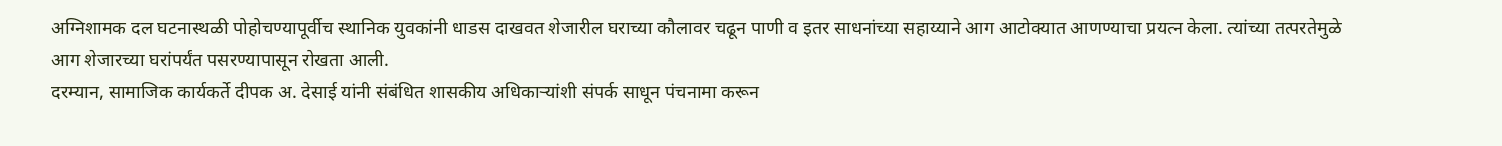अग्निशामक दल घटनास्थळी पोहोचण्यापूर्वीच स्थानिक युवकांनी धाडस दाखवत शेजारील घराच्या कौलावर चढून पाणी व इतर साधनांच्या सहाय्याने आग आटोक्यात आणण्याचा प्रयत्न केला. त्यांच्या तत्परतेमुळे आग शेजारच्या घरांपर्यंत पसरण्यापासून रोखता आली.
दरम्यान, सामाजिक कार्यकर्ते दीपक अ. देसाई यांनी संबंधित शासकीय अधिकाऱ्यांशी संपर्क साधून पंचनामा करून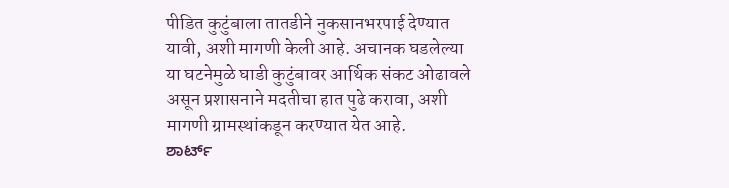पीडित कुटुंबाला तातडीने नुकसानभरपाई देण्यात यावी, अशी मागणी केली आहे. अचानक घडलेल्या या घटनेमुळे घाडी कुटुंबावर आर्थिक संकट ओढावले असून प्रशासनाने मदतीचा हात पुढे करावा, अशी मागणी ग्रामस्थांकडून करण्यात येत आहे.
ಶಾರ್ಟ್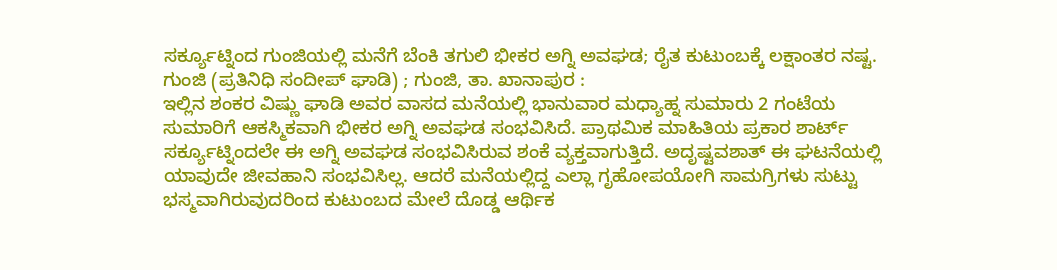ಸರ್ಕ್ಯೂಟ್ನಿಂದ ಗುಂಜಿಯಲ್ಲಿ ಮನೆಗೆ ಬೆಂಕಿ ತಗುಲಿ ಭೀಕರ ಅಗ್ನಿ ಅವಘಡ; ರೈತ ಕುಟುಂಬಕ್ಕೆ ಲಕ್ಷಾಂತರ ನಷ್ಟ.
ಗುಂಜಿ (ಪ್ರತಿನಿಧಿ ಸಂದೀಪ್ ಘಾಡಿ) ; ಗುಂಜಿ, ತಾ. ಖಾನಾಪುರ :
ಇಲ್ಲಿನ ಶಂಕರ ವಿಷ್ಣು ಘಾಡಿ ಅವರ ವಾಸದ ಮನೆಯಲ್ಲಿ ಭಾನುವಾರ ಮಧ್ಯಾಹ್ನ ಸುಮಾರು 2 ಗಂಟೆಯ ಸುಮಾರಿಗೆ ಆಕಸ್ಮಿಕವಾಗಿ ಭೀಕರ ಅಗ್ನಿ ಅವಘಡ ಸಂಭವಿಸಿದೆ. ಪ್ರಾಥಮಿಕ ಮಾಹಿತಿಯ ಪ್ರಕಾರ ಶಾರ್ಟ್ ಸರ್ಕ್ಯೂಟ್ನಿಂದಲೇ ಈ ಅಗ್ನಿ ಅವಘಡ ಸಂಭವಿಸಿರುವ ಶಂಕೆ ವ್ಯಕ್ತವಾಗುತ್ತಿದೆ. ಅದೃಷ್ಟವಶಾತ್ ಈ ಘಟನೆಯಲ್ಲಿ ಯಾವುದೇ ಜೀವಹಾನಿ ಸಂಭವಿಸಿಲ್ಲ. ಆದರೆ ಮನೆಯಲ್ಲಿದ್ದ ಎಲ್ಲಾ ಗೃಹೋಪಯೋಗಿ ಸಾಮಗ್ರಿಗಳು ಸುಟ್ಟು ಭಸ್ಮವಾಗಿರುವುದರಿಂದ ಕುಟುಂಬದ ಮೇಲೆ ದೊಡ್ಡ ಆರ್ಥಿಕ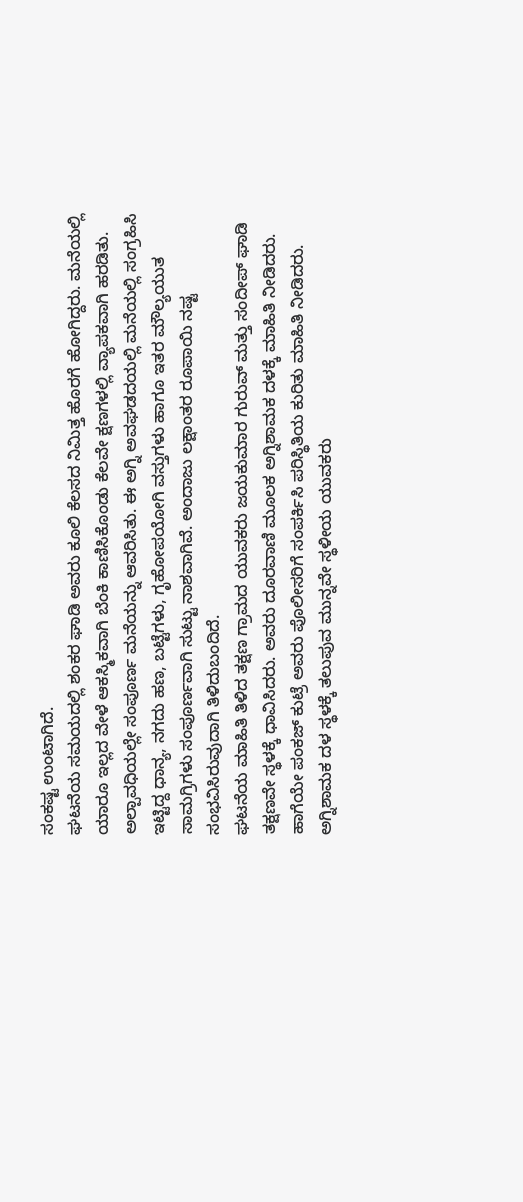ಸಂಕಷ್ಟ ಉಂಟಾಗಿದೆ.
ಘಟನೆಯ ಸಮಯದಲ್ಲಿ ಶಂಕರ ಘಾಡಿ ಅವರು ಕೂಲಿ ಕೆಲಸದ ನಿಮಿತ್ತ ಹೊರಗೆ ಹೋಗಿದ್ದರು. ಮನೆಯಲ್ಲಿ ಯಾರೂ ಇಲ್ಲದ ವೇಳೆ ಆಕಸ್ಮಿಕವಾಗಿ ಬೆಂಕಿ ಕಾಣಿಸಿಕೊಂಡು ಕೆಲವೇ ಕ್ಷಣಗಳಲ್ಲಿ ವ್ಯಾಪಕವಾಗಿ ಹರಡಿತು. ಅಲ್ಪಾವಧಿಯಲ್ಲೇ ಸಂಪೂರ್ಣ ಮನೆಯನ್ನು ಆವರಿಸಿತು. ಈ ಅಗ್ನಿ ಅವಘಡದಯಲ್ಲಿ ಮನೆಯಲ್ಲಿ ಸಂಗ್ರಹಿಸಿ ಇಟ್ಟಿದ್ದ ಧಾನ್ಯ, ನಗದು ಹಣ, ಬಟ್ಟೆಗಳು, ಗೃಹೋಪಯೋಗಿ ವಸ್ತುಗಳು ಹಾಗೂ ಇತರ ಮೌಲ್ಯಯುತ ಸಾಮಗ್ರಿಗಳು ಸಂಪೂರ್ಣವಾಗಿ ಸುಟ್ಟು ನಾಶವಾಗಿವೆ. ಅಂದಾಜು ಲಕ್ಷಾಂತರ ರೂಪಾಯಿ ನಷ್ಟ ಸಂಭವಿಸಿರುವುದಾಗಿ ತಿಳಿದುಬಂದಿದೆ.
ಘಟನೆಯ ಮಾಹಿತಿ ತಿಳಿದ ತಕ್ಷಣ ಗ್ರಾಮದ ಯುವಕರು ಜಯಕುಮಾರ ಗುರುವ್ ಮತ್ತು ಸಂದೀಪ್ ಘಾಡಿ ತಕ್ಷಣವೇ ಸ್ಥಳಕ್ಕೆ ಧಾವಿಸಿದರು. ಅವರು ದೂರವಾಣಿ ಮೂಲಕ ಅಗ್ನಿಶಾಮಕ ದಳಕ್ಕೆ ಮಾಹಿತಿ ನೀಡಿದರು. ಹಾಗೆಯೇ ಪಂಕಜ್ ಕುಟ್ರೆ ಅವರು ಪೊಲೀಸರಿಗೆ ಸಂಪರ್ಕಿಸಿ ಪರಿಸ್ಥಿತಿಯ ಕುರಿತು ಮಾಹಿತಿ ನೀಡಿದರು.
ಅಗ್ನಿಶಾಮಕ ದಳ ಸ್ಥಳಕ್ಕೆ ತಲುಪುವ ಮುನ್ನವೇ ಸ್ಥಳೀಯ ಯುವಕರು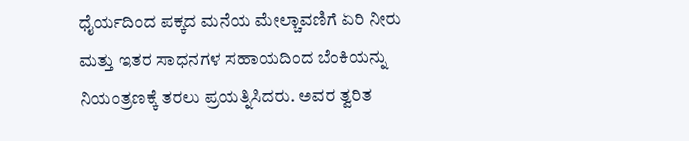ಧೈರ್ಯದಿಂದ ಪಕ್ಕದ ಮನೆಯ ಮೇಲ್ಚಾವಣಿಗೆ ಏರಿ ನೀರು ಮತ್ತು ಇತರ ಸಾಧನಗಳ ಸಹಾಯದಿಂದ ಬೆಂಕಿಯನ್ನು ನಿಯಂತ್ರಣಕ್ಕೆ ತರಲು ಪ್ರಯತ್ನಿಸಿದರು. ಅವರ ತ್ವರಿತ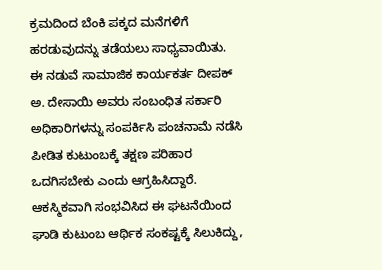ಕ್ರಮದಿಂದ ಬೆಂಕಿ ಪಕ್ಕದ ಮನೆಗಳಿಗೆ ಹರಡುವುದನ್ನು ತಡೆಯಲು ಸಾಧ್ಯವಾಯಿತು.
ಈ ನಡುವೆ ಸಾಮಾಜಿಕ ಕಾರ್ಯಕರ್ತ ದೀಪಕ್ ಅ. ದೇಸಾಯಿ ಅವರು ಸಂಬಂಧಿತ ಸರ್ಕಾರಿ ಅಧಿಕಾರಿಗಳನ್ನು ಸಂಪರ್ಕಿಸಿ ಪಂಚನಾಮೆ ನಡೆಸಿ ಪೀಡಿತ ಕುಟುಂಬಕ್ಕೆ ತಕ್ಷಣ ಪರಿಹಾರ ಒದಗಿಸಬೇಕು ಎಂದು ಆಗ್ರಹಿಸಿದ್ದಾರೆ. ಆಕಸ್ಮಿಕವಾಗಿ ಸಂಭವಿಸಿದ ಈ ಘಟನೆಯಿಂದ ಘಾಡಿ ಕುಟುಂಬ ಆರ್ಥಿಕ ಸಂಕಷ್ಟಕ್ಕೆ ಸಿಲುಕಿದ್ದು,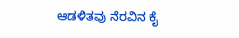ಆಡಳಿತವು ನೆರವಿನ ಕೈ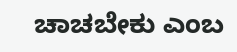ಚಾಚಬೇಕು ಎಂಬ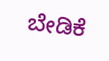ಬೇಡಿಕೆ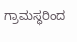ಗ್ರಾಮಸ್ಥರಿಂದ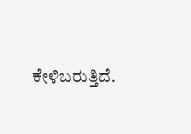ಕೇಳಿಬರುತ್ತಿದೆ.